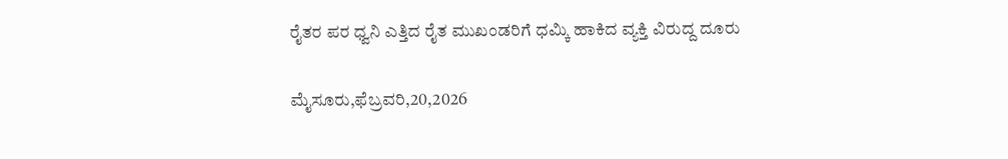ರೈತರ ಪರ ಧ್ವನಿ ಎತ್ತಿದ ರೈತ ಮುಖಂಡರಿಗೆ ಧಮ್ಕಿ ಹಾಕಿದ ವ್ಯಕ್ತಿ ವಿರುದ್ದ ದೂರು

ಮೈಸೂರು,ಫೆಬ್ರವರಿ,20,2026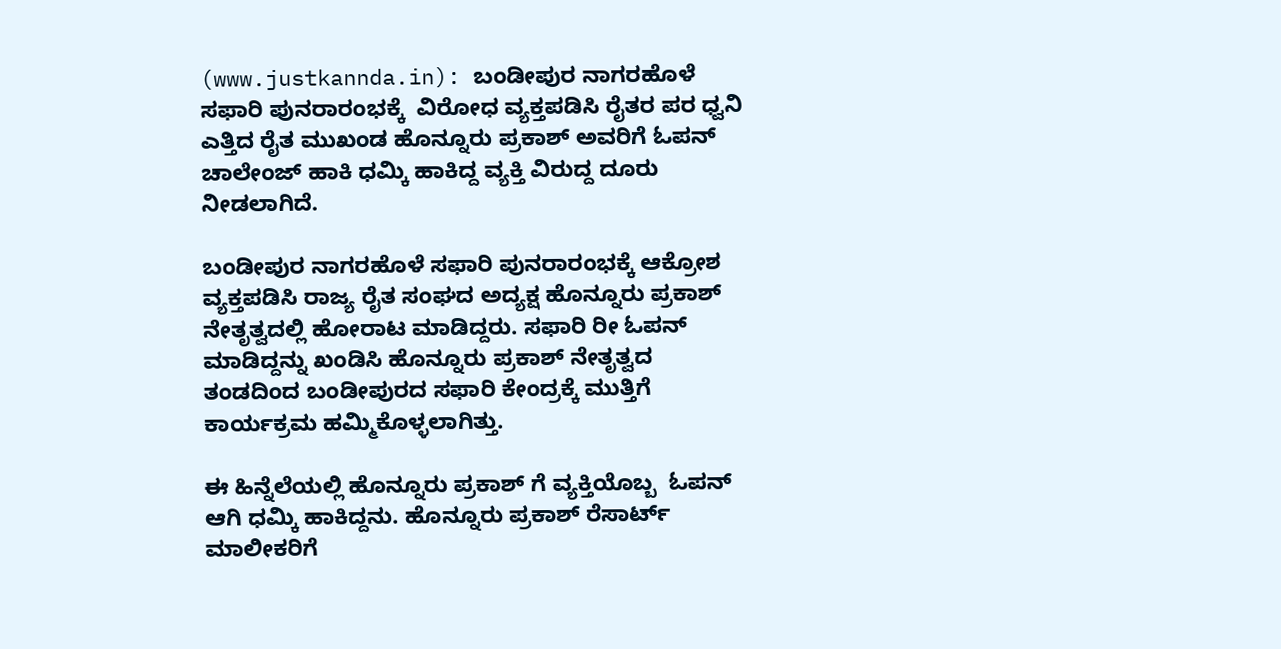(www.justkannda.in): ಬಂಡೀಪುರ ನಾಗರಹೊಳೆ ಸಫಾರಿ ಪುನರಾರಂಭಕ್ಕೆ  ವಿರೋಧ ವ್ಯಕ್ತಪಡಿಸಿ ರೈತರ ಪರ ಧ್ವನಿ ಎತ್ತಿದ ರೈತ ಮುಖಂಡ ಹೊನ್ನೂರು ಪ್ರಕಾಶ್ ಅವರಿಗೆ ಓಪನ್ ಚಾಲೇಂಜ್ ಹಾಕಿ ಧಮ್ಕಿ ಹಾಕಿದ್ದ ವ್ಯಕ್ತಿ ವಿರುದ್ದ ದೂರು ನೀಡಲಾಗಿದೆ.

ಬಂಡೀಪುರ ನಾಗರಹೊಳೆ ಸಫಾರಿ ಪುನರಾರಂಭಕ್ಕೆ ಆಕ್ರೋಶ ವ್ಯಕ್ತಪಡಿಸಿ ರಾಜ್ಯ ರೈತ ಸಂಘದ ಅದ್ಯಕ್ಷ ಹೊನ್ನೂರು ಪ್ರಕಾಶ್ ನೇತೃತ್ವದಲ್ಲಿ ಹೋರಾಟ ಮಾಡಿದ್ದರು. ಸಫಾರಿ ರೀ ಓಪನ್ ಮಾಡಿದ್ದನ್ನು ಖಂಡಿಸಿ ಹೊನ್ನೂರು ಪ್ರಕಾಶ್ ನೇತೃತ್ವದ ತಂಡದಿಂದ ಬಂಡೀಪುರದ ಸಫಾರಿ ಕೇಂದ್ರಕ್ಕೆ ಮುತ್ತಿಗೆ ಕಾರ್ಯಕ್ರಮ ಹಮ್ಮಿಕೊಳ್ಳಲಾಗಿತ್ತು.

ಈ ಹಿನ್ನೆಲೆಯಲ್ಲಿ ಹೊನ್ನೂರು ಪ್ರಕಾಶ್ ಗೆ ವ್ಯಕ್ತಿಯೊಬ್ಬ  ಓಪನ್ ಆಗಿ ಧಮ್ಕಿ ಹಾಕಿದ್ದನು. ಹೊನ್ನೂರು ಪ್ರಕಾಶ್ ರೆಸಾರ್ಟ್ ಮಾಲೀಕರಿಗೆ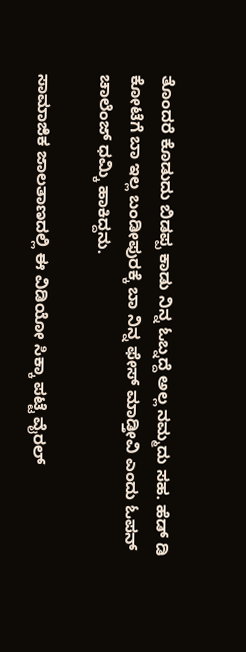ತೊಂದರೆ ಕೊಡುದು ಬಿಡಪ್ಪ ಕಾಡು ನಿನ್ನ ಓಬ್ನದ್ದೆ ಅಲ್ಲ ನಮ್ಮದು ಸಹ. ಹೆಡ್ ಡಿ ಕೋಟೆಗೆ ಬಾ ಇಲ್ಲ ಬಂಡೀಪುರಕ್ಕೆ ಬಾ ನಿನ್ನ ಫೇಸ್ ಮಾಡ್ತೀವಿ ಎಂದು ಓಪನ್ ಚಾಲೆಂಜ್ ಧಮ್ಕಿ ಹಾಕಿದ್ದನು.

ಸಾಮಾಜಿಕ ಜಾಲತಾಣದಲ್ಲಿ ಈ ವಿಡಿಯೋ ಸಿಕ್ಕಾ ಪಟ್ಟೆ ವೈರಲ್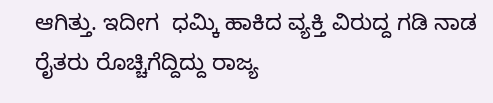ಆಗಿತ್ತು. ಇದೀಗ  ಧಮ್ಕಿ ಹಾಕಿದ ವ್ಯಕ್ತಿ ವಿರುದ್ದ ಗಡಿ ನಾಡ ರೈತರು ರೊಚ್ಚಿಗೆದ್ದಿದ್ದು ರಾಜ್ಯ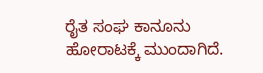ರೈತ ಸಂಘ ಕಾನೂನು ಹೋರಾಟಕ್ಕೆ ಮುಂದಾಗಿದೆ.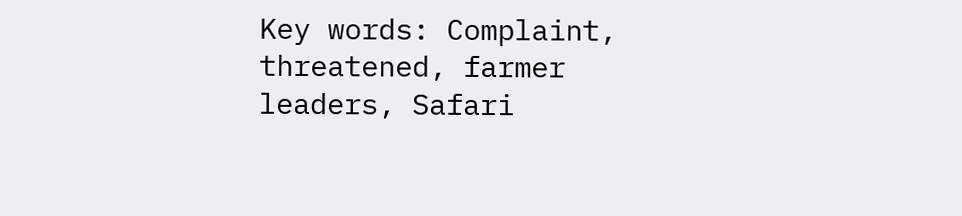Key words: Complaint, threatened, farmer leaders, Safari